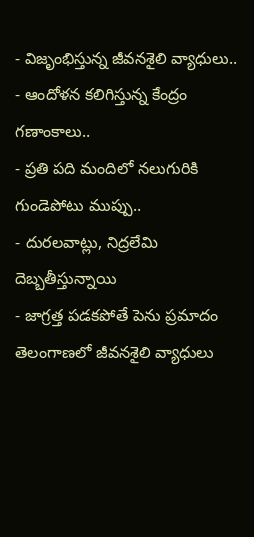- విజృంభిస్తున్న జీవనశైలి వ్యాధులు..
- ఆందోళన కలిగిస్తున్న కేంద్రం గణాంకాలు..
- ప్రతి పది మందిలో నలుగురికి గుండెపోటు ముప్పు..
- దురలవాట్లు, నిద్రలేమి దెబ్బతీస్తున్నాయి
- జాగ్రత్త పడకపోతే పెను ప్రమాదం
తెలంగాణలో జీవనశైలి వ్యాధులు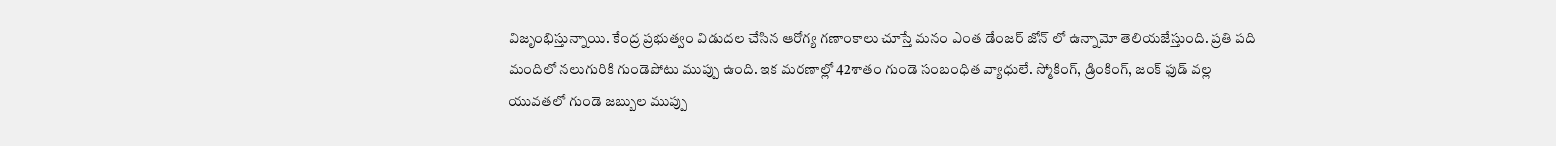విజృంభిస్తున్నాయి. కేంద్ర ప్రభుత్వం విడుదల చేసిన ఆరోగ్య గణాంకాలు చూస్తే మనం ఎంత డేంజర్ జోన్ లో ఉన్నామో తెలియజేస్తుంది. ప్రతి పది మందిలో నలుగురికి గుండెపోటు ముప్పు ఉంది. ఇక మరణాల్లో 42శాతం గుండె సంబంధిత వ్యాధులే. స్మోకింగ్, డ్రింకింగ్, జంక్ ఫుడ్ వల్ల యువతలో గుండె జబ్బుల ముప్పు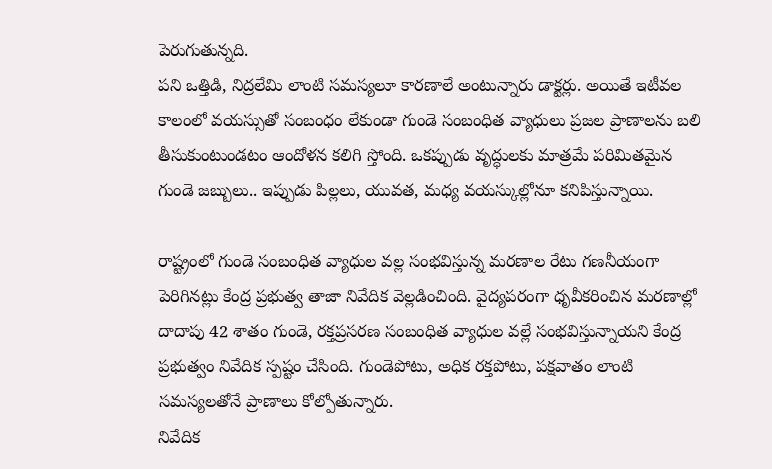పెరుగుతున్నది.
పని ఒత్తిడి, నిద్రలేమి లాంటి సమస్యలూ కారణాలే అంటున్నారు డాక్టర్లు. అయితే ఇటీవల కాలంలో వయస్సుతో సంబంధం లేకుండా గుండె సంబంధిత వ్యాధులు ప్రజల ప్రాణాలను బలి తీసుకుంటుండటం ఆందోళన కలిగి స్తోంది. ఒకప్పుడు వృద్ధులకు మాత్రమే పరిమితమైన గుండె జబ్బులు.. ఇప్పుడు పిల్లలు, యువత, మధ్య వయస్కుల్లోనూ కనిపిస్తున్నాయి.

రాష్ట్రంలో గుండె సంబంధిత వ్యాధుల వల్ల సంభవిస్తున్న మరణాల రేటు గణనీయంగా పెరిగినట్లు కేంద్ర ప్రభుత్వ తాజా నివేదిక వెల్లడించింది. వైద్యపరంగా ధృవీకరించిన మరణాల్లో దాదాపు 42 శాతం గుండె, రక్తప్రసరణ సంబంధిత వ్యాధుల వల్లే సంభవిస్తున్నాయని కేంద్ర ప్రభుత్వం నివేదిక స్పష్టం చేసింది. గుండెపోటు, అధిక రక్తపోటు, పక్షవాతం లాంటి సమస్యలతోనే ప్రాణాలు కోల్పోతున్నారు.
నివేదిక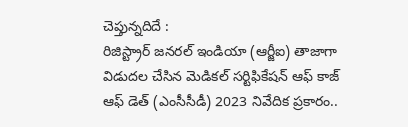చెప్తున్నదిదే :
రిజిస్ట్రార్ జనరల్ ఇండియా (ఆర్జీఐ) తాజాగా విడుదల చేసిన మెడికల్ సర్టిఫికేషన్ ఆఫ్ కాజ్ ఆఫ్ డెత్ (ఎంసీసీడీ) 2023 నివేదిక ప్రకారం..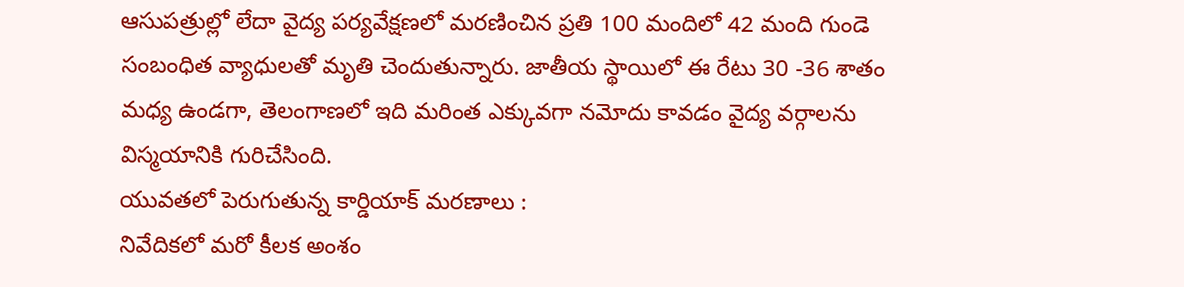ఆసుపత్రుల్లో లేదా వైద్య పర్యవేక్షణలో మరణించిన ప్రతి 100 మందిలో 42 మంది గుండె సంబంధిత వ్యాధులతో మృతి చెందుతున్నారు. జాతీయ స్థాయిలో ఈ రేటు 30 -36 శాతం మధ్య ఉండగా, తెలంగాణలో ఇది మరింత ఎక్కువగా నమోదు కావడం వైద్య వర్గాలను విస్మయానికి గురిచేసింది.
యువతలో పెరుగుతున్న కార్డియాక్ మరణాలు :
నివేదికలో మరో కీలక అంశం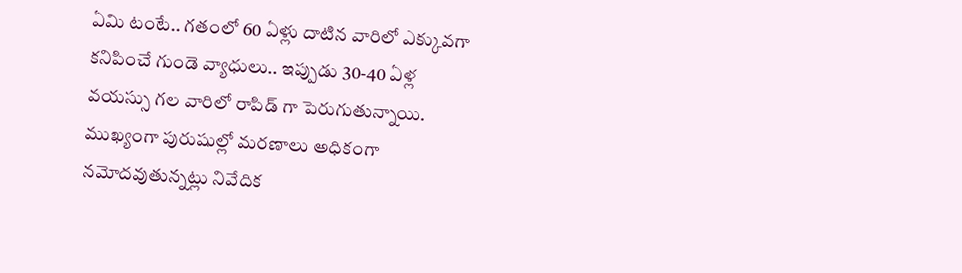ఏమి టంటే.. గతంలో 60 ఏళ్లు దాటిన వారిలో ఎక్కువగా కనిపించే గుండె వ్యాధులు.. ఇప్పుడు 30-40 ఏళ్ల వయస్సు గల వారిలో రాపిడ్ గా పెరుగుతున్నాయి. ముఖ్యంగా పురుషుల్లో మరణాలు అధికంగా నమోదవుతున్నట్లు నివేదిక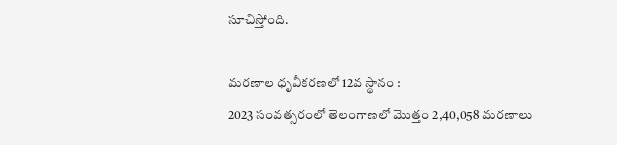సూచిస్తోంది.

మరణాల ధృవీకరణలో 12వ స్థానం :
2023 సంవత్సరంలో తెలంగాణలో మొత్తం 2,40,058 మరణాలు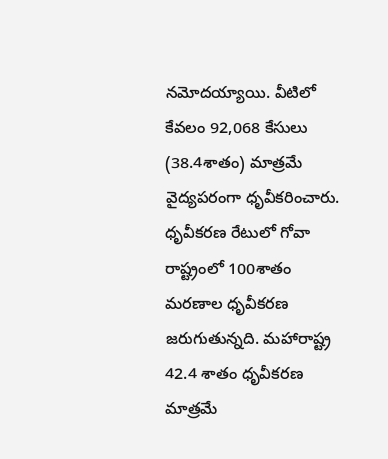నమోదయ్యాయి. వీటిలో కేవలం 92,068 కేసులు (38.4శాతం) మాత్రమే వైద్యపరంగా ధృవీకరించారు. ధృవీకరణ రేటులో గోవా రాష్ట్రంలో 100శాతం మరణాల ధృవీకరణ జరుగుతున్నది. మహారాష్ట్ర 42.4 శాతం ధృవీకరణ మాత్రమే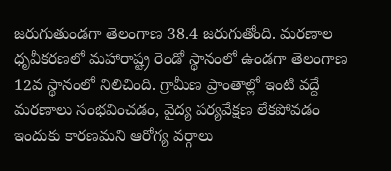జరుగుతుండగా తెలంగాణ 38.4 జరుగుతోంది. మరణాల ధృవీకరణలో మహారాష్ట్ర రెండో స్థానంలో ఉండగా తెలంగాణ 12వ స్థానంలో నిలిచింది. గ్రామీణ ప్రాంతాల్లో ఇంటి వద్దే మరణాలు సంభవించడం, వైద్య పర్యవేక్షణ లేకపోవడం ఇందుకు కారణమని ఆరోగ్య వర్గాలు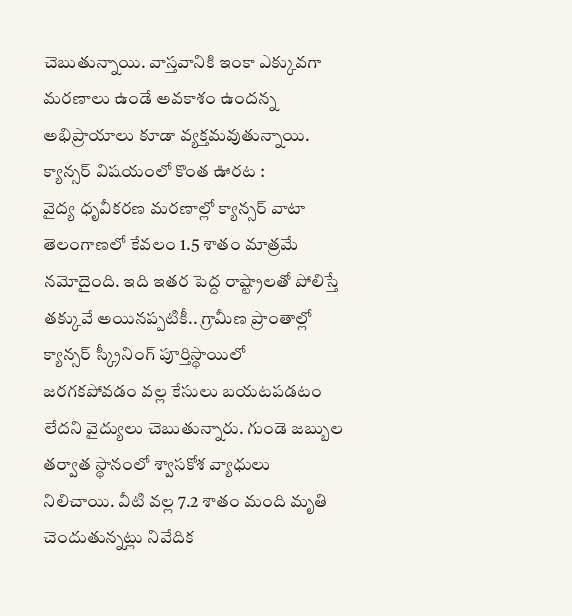చెబుతున్నాయి. వాస్తవానికి ఇంకా ఎక్కువగా మరణాలు ఉండే అవకాశం ఉందన్న అభిప్రాయాలు కూడా వ్యక్తమవుతున్నాయి.
క్యాన్సర్ విషయంలో కొంత ఊరట :
వైద్య ధృవీకరణ మరణాల్లో క్యాన్సర్ వాటా తెలంగాణలో కేవలం 1.5 శాతం మాత్రమే నమోదైంది. ఇది ఇతర పెద్ద రాష్ట్రాలతో పోలిస్తే తక్కువే అయినప్పటికీ.. గ్రామీణ ప్రాంతాల్లో క్యాన్సర్ స్క్రీనింగ్ పూర్తిస్థాయిలో జరగకపోవడం వల్ల కేసులు బయటపడటం లేదని వైద్యులు చెబుతున్నారు. గుండె జబ్బుల తర్వాత స్థానంలో శ్వాసకోశ వ్యాధులు నిలిచాయి. వీటి వల్ల 7.2 శాతం మంది మృతి చెందుతున్నట్లు నివేదిక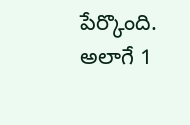పేర్కొంది. అలాగే 1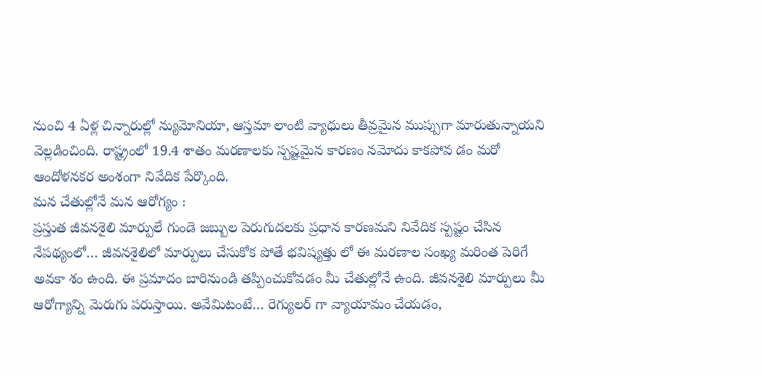నుంచి 4 ఏళ్ల చిన్నారుల్లో న్యుమోనియా, ఆస్తమా లాంటి వ్యాధులు తీవ్రమైన ముప్పుగా మారుతున్నాయని వెల్లడించింది. రాష్ట్రంలో 19.4 శాతం మరణాలకు స్పష్టమైన కారణం నమోదు కాకపోవ డం మరో ఆందోళనకర అంశంగా నివేదిక పేర్కొంది.
మన చేతుల్లోనే మన ఆరోగ్యం :
ప్రస్తుత జీవనశైలి మార్పులే గుండె జబ్బుల పెరుగుదలకు ప్రధాన కారణమని నివేదిక స్పష్టం చేసిన నేపథ్యంలో… జీవనశైలిలో మార్పులు చేసుకోక పోతే భవిష్యత్తు లో ఈ మరణాల సంఖ్య మరింత పెరిగే అవకా శం ఉంది. ఈ ప్రమాదం బారినుండి తప్పించుకోవడం మీ చేతుల్లోనే ఉంది. జీవనశైలి మార్పులు మీ ఆరోగ్యాన్ని మెరుగు పరుస్తాయి. అవేమిటంటే… రెగ్యులర్ గా వ్యాయామం చేయడం,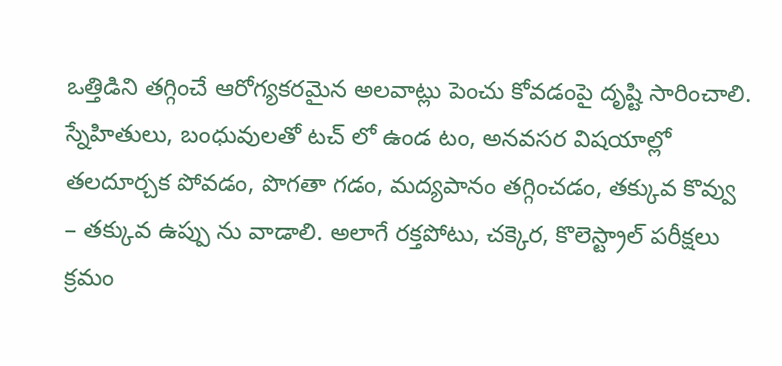ఒత్తిడిని తగ్గించే ఆరోగ్యకరమైన అలవాట్లు పెంచు కోవడంపై దృష్టి సారించాలి.
స్నేహితులు, బంధువులతో టచ్ లో ఉండ టం, అనవసర విషయాల్లో తలదూర్చక పోవడం, పొగతా గడం, మద్యపానం తగ్గించడం, తక్కువ కొవ్వు – తక్కువ ఉప్పు ను వాడాలి. అలాగే రక్తపోటు, చక్కెర, కొలెస్ట్రాల్ పరీక్షలు క్రమం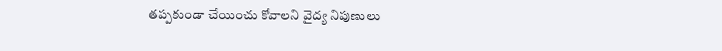తప్పకుండా చేయించు కోవాలని వైద్య నిపుణులు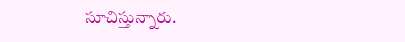సూచిస్తున్నారు.